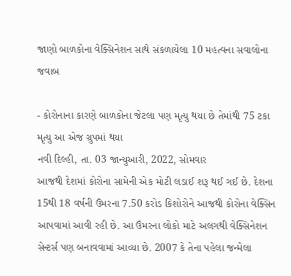જાણો બાળકોના વેક્સિનેશન સાથે સંકળાયેલા 10 મહત્વના સવાલોના જવાબ

- કોરોનાના કારણે બાળકોના જેટલા પણ મૃત્યુ થયા છે તેમાંથી 75 ટકા મૃત્યુ આ એજ ગ્રુપમાં થયા
નવી દિલ્હી, તા. 03 જાન્યુઆરી, 2022, સોમવાર
આજથી દેશમાં કોરોના સામેની એક મોટી લડાઈ શરૂ થઈ ગઈ છે. દેશના 15થી 18 વર્ષની ઉંમરના 7.50 કરોડ કિશોરોને આજથી કોરોના વેક્સિન આપવામાં આવી રહી છે. આ ઉંમરના લોકો માટે અલગથી વેક્સિનેશન સેન્ટર્સ પણ બનાવવામાં આવ્યા છે. 2007 કે તેના પહેલા જન્મેલા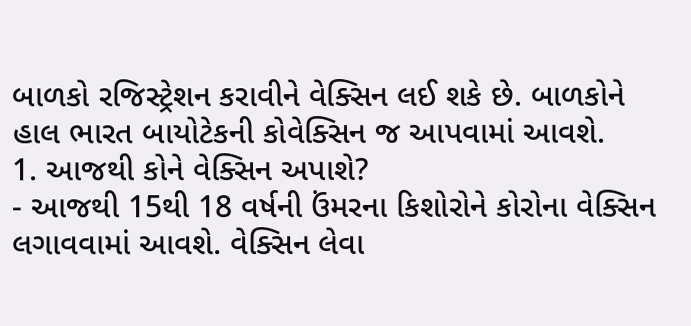બાળકો રજિસ્ટ્રેશન કરાવીને વેક્સિન લઈ શકે છે. બાળકોને હાલ ભારત બાયોટેકની કોવેક્સિન જ આપવામાં આવશે.
1. આજથી કોને વેક્સિન અપાશે?
- આજથી 15થી 18 વર્ષની ઉંમરના કિશોરોને કોરોના વેક્સિન લગાવવામાં આવશે. વેક્સિન લેવા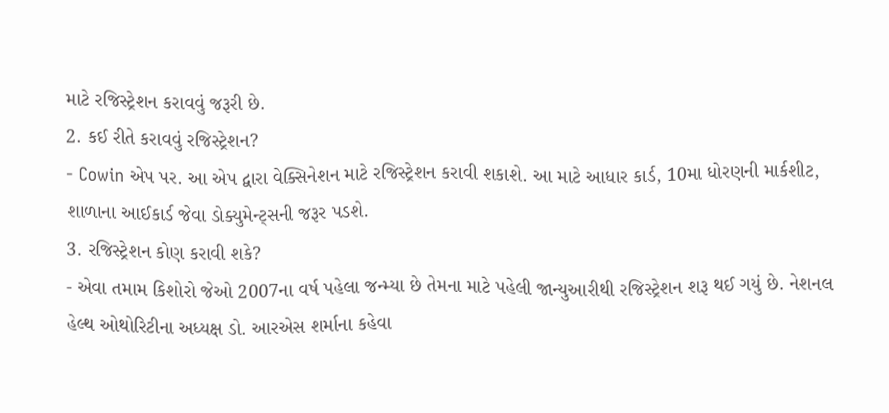માટે રજિસ્ટ્રેશન કરાવવું જરૂરી છે.
2. કઈ રીતે કરાવવું રજિસ્ટ્રેશન?
- Cowin એપ પર. આ એપ દ્વારા વેક્સિનેશન માટે રજિસ્ટ્રેશન કરાવી શકાશે. આ માટે આધાર કાર્ડ, 10મા ધોરણની માર્કશીટ, શાળાના આઈકાર્ડ જેવા ડોક્યુમેન્ટ્સની જરૂર પડશે.
3. રજિસ્ટ્રેશન કોણ કરાવી શકે?
- એવા તમામ કિશોરો જેઓ 2007ના વર્ષ પહેલા જન્મ્યા છે તેમના માટે પહેલી જાન્યુઆરીથી રજિસ્ટ્રેશન શરૂ થઈ ગયું છે. નેશનલ હેલ્થ ઓથોરિટીના અધ્યક્ષ ડો. આરએસ શર્માના કહેવા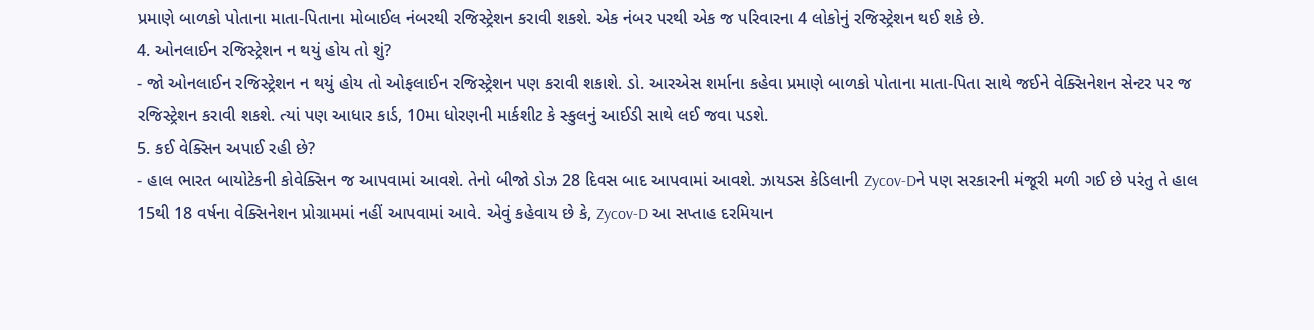પ્રમાણે બાળકો પોતાના માતા-પિતાના મોબાઈલ નંબરથી રજિસ્ટ્રેશન કરાવી શકશે. એક નંબર પરથી એક જ પરિવારના 4 લોકોનું રજિસ્ટ્રેશન થઈ શકે છે.
4. ઓનલાઈન રજિસ્ટ્રેશન ન થયું હોય તો શું?
- જો ઓનલાઈન રજિસ્ટ્રેશન ન થયું હોય તો ઓફલાઈન રજિસ્ટ્રેશન પણ કરાવી શકાશે. ડો. આરએસ શર્માના કહેવા પ્રમાણે બાળકો પોતાના માતા-પિતા સાથે જઈને વેક્સિનેશન સેન્ટર પર જ રજિસ્ટ્રેશન કરાવી શકશે. ત્યાં પણ આધાર કાર્ડ, 10મા ધોરણની માર્કશીટ કે સ્કુલનું આઈડી સાથે લઈ જવા પડશે.
5. કઈ વેક્સિન અપાઈ રહી છે?
- હાલ ભારત બાયોટેકની કોવેક્સિન જ આપવામાં આવશે. તેનો બીજો ડોઝ 28 દિવસ બાદ આપવામાં આવશે. ઝાયડસ કેડિલાની Zycov-Dને પણ સરકારની મંજૂરી મળી ગઈ છે પરંતુ તે હાલ 15થી 18 વર્ષના વેક્સિનેશન પ્રોગ્રામમાં નહીં આપવામાં આવે. એવું કહેવાય છે કે, Zycov-D આ સપ્તાહ દરમિયાન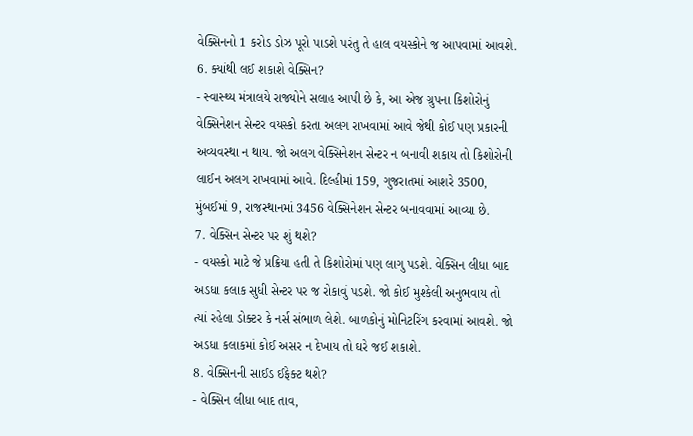વેક્સિનનો 1 કરોડ ડોઝ પૂરો પાડશે પરંતુ તે હાલ વયસ્કોને જ આપવામાં આવશે.
6. ક્યાંથી લઈ શકાશે વેક્સિન?
- સ્વાસ્થ્ય મંત્રાલયે રાજ્યોને સલાહ આપી છે કે, આ એજ ગ્રુપના કિશોરોનું વેક્સિનેશન સેન્ટર વયસ્કો કરતા અલગ રાખવામાં આવે જેથી કોઈ પણ પ્રકારની અવ્યવસ્થા ન થાય. જો અલગ વેક્સિનેશન સેન્ટર ન બનાવી શકાય તો કિશોરોની લાઈન અલગ રાખવામાં આવે. દિલ્હીમાં 159, ગુજરાતમાં આશરે 3500, મુંબઈમાં 9, રાજસ્થાનમાં 3456 વેક્સિનેશન સેન્ટર બનાવવામાં આવ્યા છે.
7. વેક્સિન સેન્ટર પર શું થશે?
- વયસ્કો માટે જે પ્રક્રિયા હતી તે કિશોરોમાં પણ લાગુ પડશે. વેક્સિન લીધા બાદ અડધા કલાક સુધી સેન્ટર પર જ રોકાવું પડશે. જો કોઈ મુશ્કેલી અનુભવાય તો ત્યાં રહેલા ડોક્ટર કે નર્સ સંભાળ લેશે. બાળકોનું મોનિટરિંગ કરવામાં આવશે. જો અડધા કલાકમાં કોઈ અસર ન દેખાય તો ઘરે જઈ શકાશે.
8. વેક્સિનની સાઈડ ઈફેક્ટ થશે?
- વેક્સિન લીધા બાદ તાવ,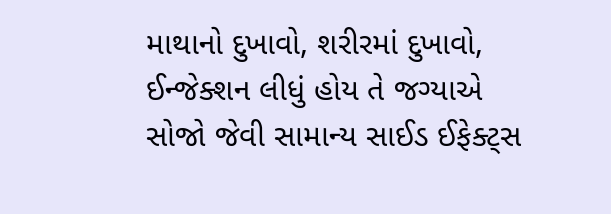માથાનો દુખાવો, શરીરમાં દુખાવો, ઈન્જેક્શન લીધું હોય તે જગ્યાએ સોજો જેવી સામાન્ય સાઈડ ઈફેક્ટ્સ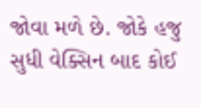જોવા મળે છે. જોકે હજુ સુધી વેક્સિન બાદ કોઈ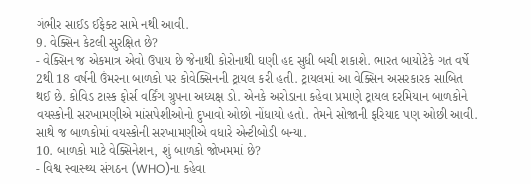ગંભીર સાઈડ ઈફેક્ટ સામે નથી આવી.
9. વેક્સિન કેટલી સુરક્ષિત છે?
- વેક્સિન જ એકમાત્ર એવો ઉપાય છે જેનાથી કોરોનાથી ઘણી હદ સુધી બચી શકાશે. ભારત બાયોટેકે ગત વર્ષે 2થી 18 વર્ષની ઉંમરના બાળકો પર કોવેક્સિનની ટ્રાયલ કરી હતી. ટ્રાયલમાં આ વેક્સિન અસરકારક સાબિત થઈ છે. કોવિડ ટાસ્ક ફોર્સ વર્કિંગ ગ્રુપના અધ્યક્ષ ડો. એનકે અરોડાના કહેવા પ્રમાણે ટ્રાયલ દરમિયાન બાળકોને વયસ્કોની સરખામણીએ માંસપેશીઓનો દુખાવો ઓછો નોંધાયો હતો. તેમને સોજાની ફરિયાદ પણ ઓછી આવી. સાથે જ બાળકોમાં વયસ્કોની સરખામણીએ વધારે એન્ટીબોડી બન્યા.
10. બાળકો માટે વેક્સિનેશન, શું બાળકો જોખમમાં છે?
- વિશ્વ સ્વાસ્થ્ય સંગઠન (WHO)ના કહેવા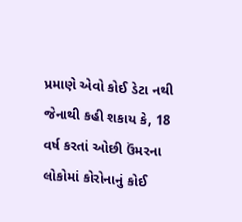પ્રમાણે એવો કોઈ ડેટા નથી જેનાથી કહી શકાય કે, 18 વર્ષ કરતાં ઓછી ઉંમરના લોકોમાં કોરોનાનું કોઈ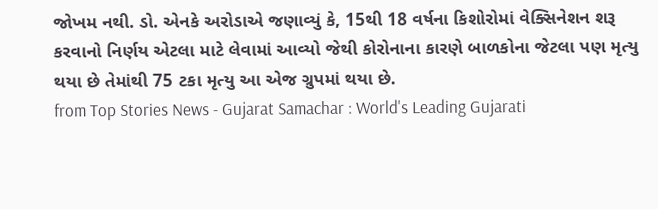જોખમ નથી. ડો. એનકે અરોડાએ જણાવ્યું કે, 15થી 18 વર્ષના કિશોરોમાં વેક્સિનેશન શરૂ કરવાનો નિર્ણય એટલા માટે લેવામાં આવ્યો જેથી કોરોનાના કારણે બાળકોના જેટલા પણ મૃત્યુ થયા છે તેમાંથી 75 ટકા મૃત્યુ આ એજ ગ્રુપમાં થયા છે.
from Top Stories News - Gujarat Samachar : World's Leading Gujarati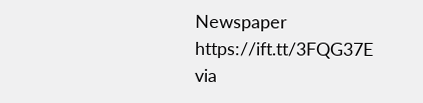Newspaper https://ift.tt/3FQG37E
via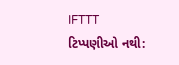IFTTT
ટિપ્પણીઓ નથી: